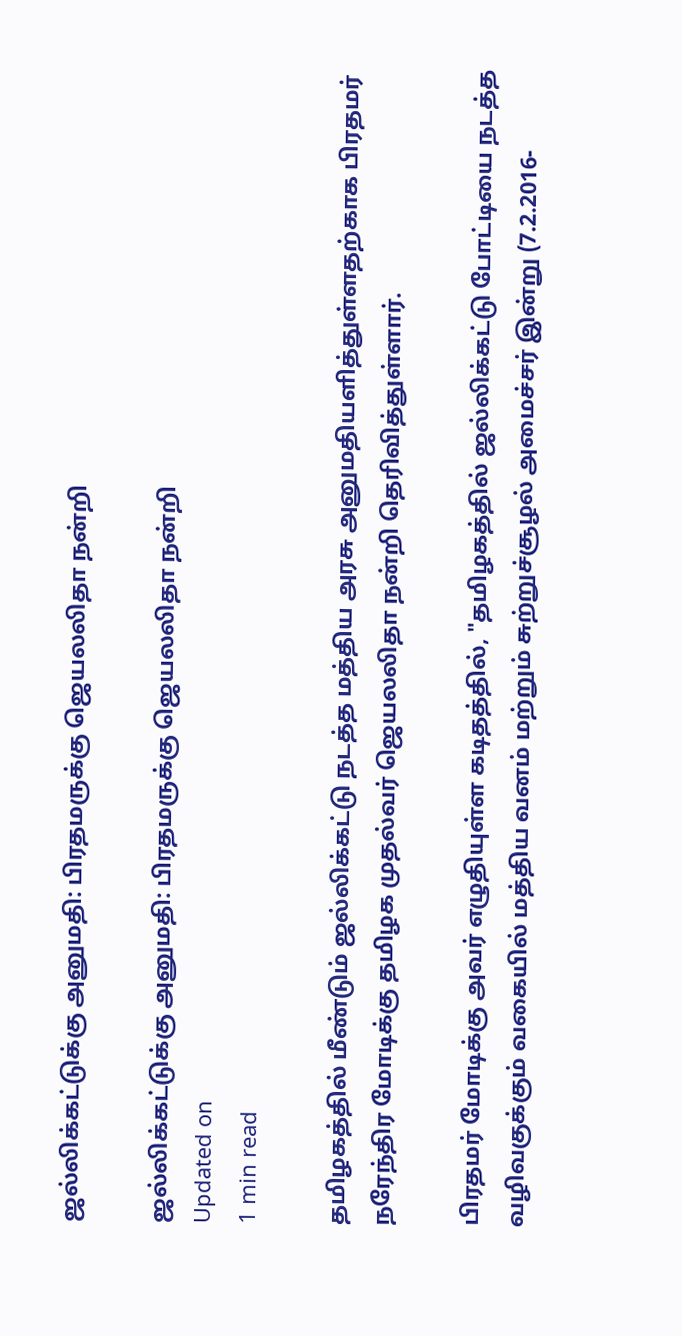ஜல்லிக்கட்டுக்கு அனுமதி: பிரதமருக்கு ஜெயலலிதா நன்றி

ஜல்லிக்கட்டுக்கு அனுமதி: பிரதமருக்கு ஜெயலலிதா நன்றி
Updated on
1 min read

தமிழகத்தில் மீண்டும் ஜல்லிக்கட்டு நடத்த மத்திய அரசு அனுமதியளித்துள்ளதற்காக பிரதமர் நரேந்திர மோடிக்கு தமிழக முதல்வர் ஜெயலலிதா நன்றி தெரிவித்துள்ளார்.

பிரதமர் மோடிக்கு அவர் எழுதியுள்ள கடிதத்தில், "தமிழகத்தில் ஜல்லிக்கட்டு போட்டியை நடத்த வழிவகுக்கும் வகையில் மத்திய வனம் மற்றும் சுற்றுச்சூழல் அமைச்சர் இன்று (7.2.2016-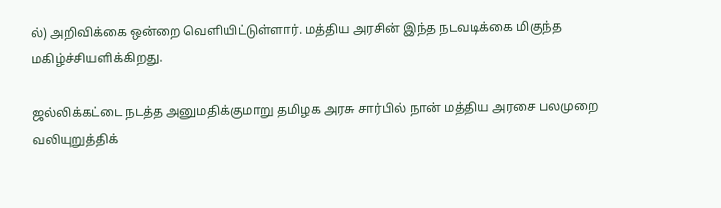ல்) அறிவிக்கை ஒன்றை வெளியிட்டுள்ளார். மத்திய அரசின் இந்த நடவடிக்கை மிகுந்த மகிழ்ச்சியளிக்கிறது.

ஜல்லிக்கட்டை நடத்த அனுமதிக்குமாறு தமிழக அரசு சார்பில் நான் மத்திய அரசை பலமுறை வலியுறுத்திக்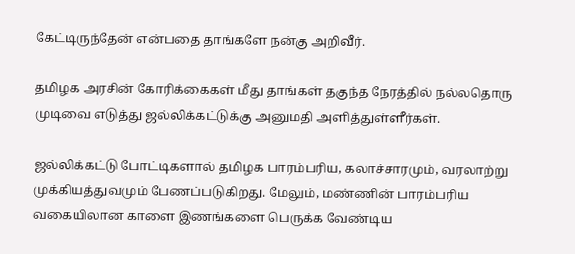கேட்டிருந்தேன் என்பதை தாங்களே நன்கு அறிவீர்.

தமிழக அரசின் கோரிக்கைகள் மீது தாங்கள் தகுந்த நேரத்தில் நல்லதொரு முடிவை எடுத்து ஜல்லிக்கட்டுக்கு அனுமதி அளித்துள்ளீர்கள்.

ஜல்லிக்கட்டு போட்டிகளால் தமிழக பாரம்பரிய, கலாச்சாரமும், வரலாற்று முக்கியத்துவமும் பேணப்படுகிறது. மேலும், மண்ணின் பாரம்பரிய வகையிலான காளை இணங்களை பெருக்க வேண்டிய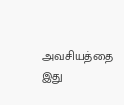அவசியத்தை இது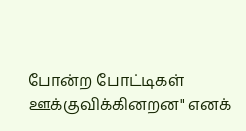போன்ற போட்டிகள் ஊக்குவிக்கினறன" எனக்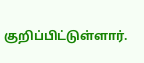குறிப்பிட்டுள்ளார்.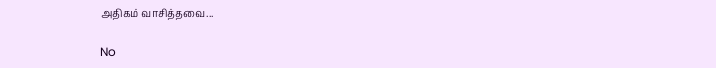அதிகம் வாசித்தவை...

No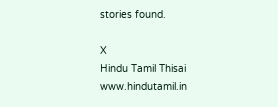stories found.

X
Hindu Tamil Thisai
www.hindutamil.in